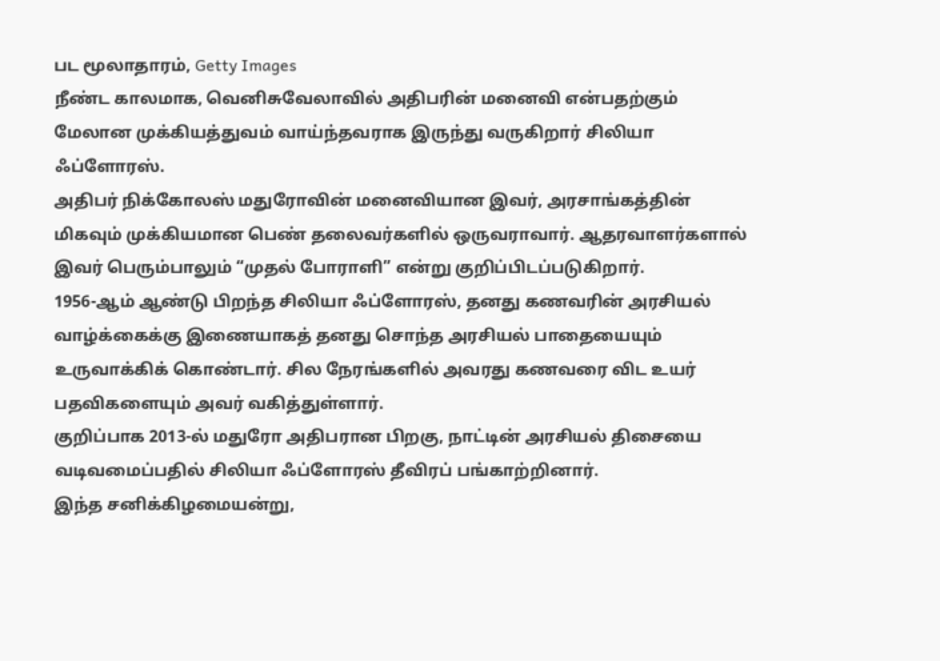பட மூலாதாரம், Getty Images
நீண்ட காலமாக, வெனிசுவேலாவில் அதிபரின் மனைவி என்பதற்கும் மேலான முக்கியத்துவம் வாய்ந்தவராக இருந்து வருகிறார் சிலியா ஃப்ளோரஸ்.
அதிபர் நிக்கோலஸ் மதுரோவின் மனைவியான இவர், அரசாங்கத்தின் மிகவும் முக்கியமான பெண் தலைவர்களில் ஒருவராவார். ஆதரவாளர்களால் இவர் பெரும்பாலும் “முதல் போராளி” என்று குறிப்பிடப்படுகிறார்.
1956-ஆம் ஆண்டு பிறந்த சிலியா ஃப்ளோரஸ், தனது கணவரின் அரசியல் வாழ்க்கைக்கு இணையாகத் தனது சொந்த அரசியல் பாதையையும் உருவாக்கிக் கொண்டார். சில நேரங்களில் அவரது கணவரை விட உயர் பதவிகளையும் அவர் வகித்துள்ளார்.
குறிப்பாக 2013-ல் மதுரோ அதிபரான பிறகு, நாட்டின் அரசியல் திசையை வடிவமைப்பதில் சிலியா ஃப்ளோரஸ் தீவிரப் பங்காற்றினார்.
இந்த சனிக்கிழமையன்று,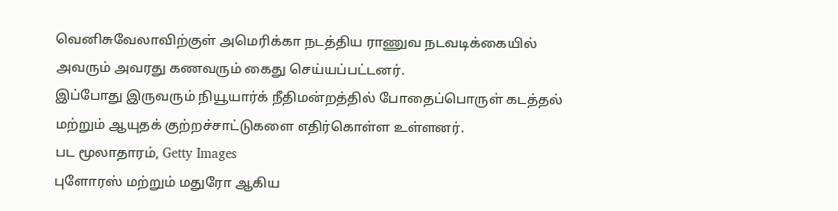வெனிசுவேலாவிற்குள் அமெரிக்கா நடத்திய ராணுவ நடவடிக்கையில் அவரும் அவரது கணவரும் கைது செய்யப்பட்டனர்.
இப்போது இருவரும் நியூயார்க் நீதிமன்றத்தில் போதைப்பொருள் கடத்தல் மற்றும் ஆயுதக் குற்றச்சாட்டுகளை எதிர்கொள்ள உள்ளனர்.
பட மூலாதாரம், Getty Images
புளோரஸ் மற்றும் மதுரோ ஆகிய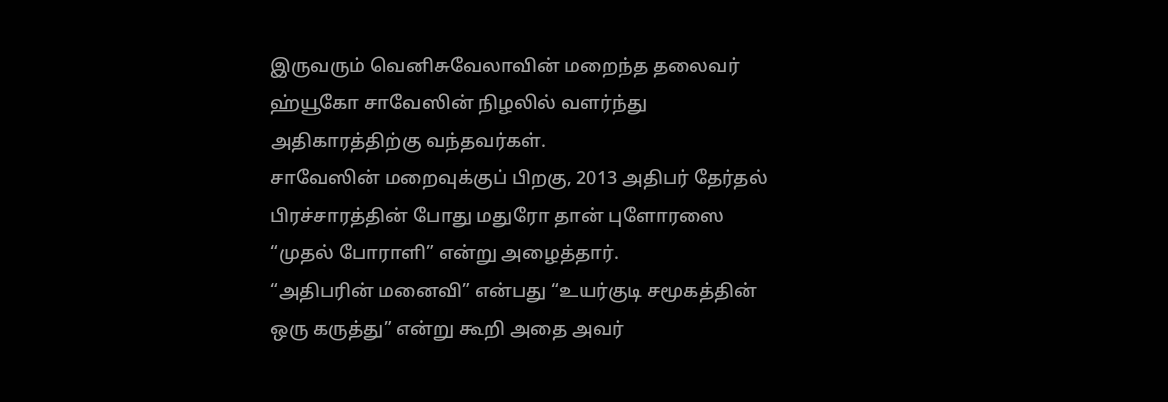இருவரும் வெனிசுவேலாவின் மறைந்த தலைவர் ஹ்யூகோ சாவேஸின் நிழலில் வளர்ந்து அதிகாரத்திற்கு வந்தவர்கள்.
சாவேஸின் மறைவுக்குப் பிறகு, 2013 அதிபர் தேர்தல் பிரச்சாரத்தின் போது மதுரோ தான் புளோரஸை “முதல் போராளி” என்று அழைத்தார்.
“அதிபரின் மனைவி” என்பது “உயர்குடி சமூகத்தின் ஒரு கருத்து” என்று கூறி அதை அவர்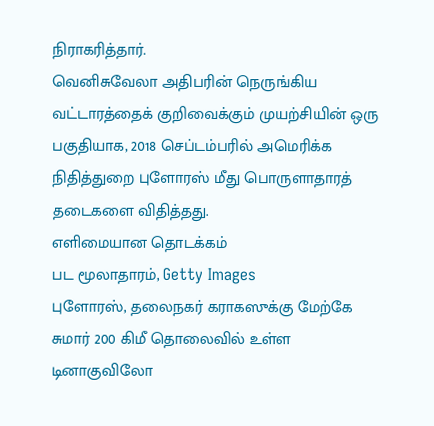நிராகரித்தார்.
வெனிசுவேலா அதிபரின் நெருங்கிய வட்டாரத்தைக் குறிவைக்கும் முயற்சியின் ஒரு பகுதியாக, 2018 செப்டம்பரில் அமெரிக்க நிதித்துறை புளோரஸ் மீது பொருளாதாரத் தடைகளை விதித்தது.
எளிமையான தொடக்கம்
பட மூலாதாரம், Getty Images
புளோரஸ், தலைநகர் கராகஸுக்கு மேற்கே சுமார் 200 கிமீ தொலைவில் உள்ள டினாகுவிலோ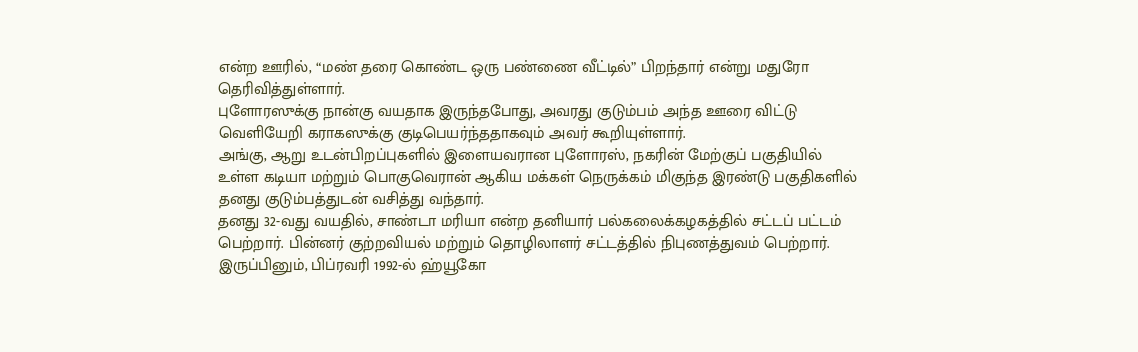என்ற ஊரில், “மண் தரை கொண்ட ஒரு பண்ணை வீட்டில்” பிறந்தார் என்று மதுரோ தெரிவித்துள்ளார்.
புளோரஸுக்கு நான்கு வயதாக இருந்தபோது, அவரது குடும்பம் அந்த ஊரை விட்டு வெளியேறி கராகஸுக்கு குடிபெயர்ந்ததாகவும் அவர் கூறியுள்ளார்.
அங்கு, ஆறு உடன்பிறப்புகளில் இளையவரான புளோரஸ், நகரின் மேற்குப் பகுதியில் உள்ள கடியா மற்றும் பொகுவெரான் ஆகிய மக்கள் நெருக்கம் மிகுந்த இரண்டு பகுதிகளில் தனது குடும்பத்துடன் வசித்து வந்தார்.
தனது 32-வது வயதில், சாண்டா மரியா என்ற தனியார் பல்கலைக்கழகத்தில் சட்டப் பட்டம் பெற்றார். பின்னர் குற்றவியல் மற்றும் தொழிலாளர் சட்டத்தில் நிபுணத்துவம் பெற்றார்.
இருப்பினும், பிப்ரவரி 1992-ல் ஹ்யூகோ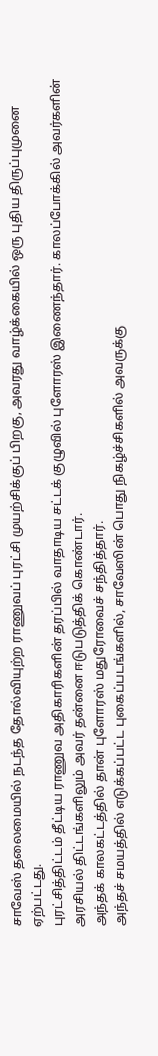சாவேஸ் தலைமையில் நடந்த தோல்வியுற்ற ராணுவப் புரட்சி முயற்சிக்குப் பிறகு, அவரது வாழ்க்கையில் ஒரு புதிய திருப்புமுனை ஏற்பட்டது.
புரட்சித்திட்டம் தீட்டிய ராணுவ அதிகாரிகளின் தரப்பில் வாதாடிய சட்டக் குழுவில் புளோரஸ் இணைந்தார். காலப்போக்கில் அவர்களின் அரசியல் திட்டங்களிலும் அவர் தன்னை ஈடுபடுத்திக் கொண்டார்.
அந்தக் காலகட்டத்தில் தான் புளோரஸ் மதுரோவைச் சந்தித்தார்.
அந்தச் சமயத்தில் எடுக்கப்பட்ட புகைப்படங்களில், சாவேஸின் பொது நிகழ்ச்சிகளில் அவருக்கு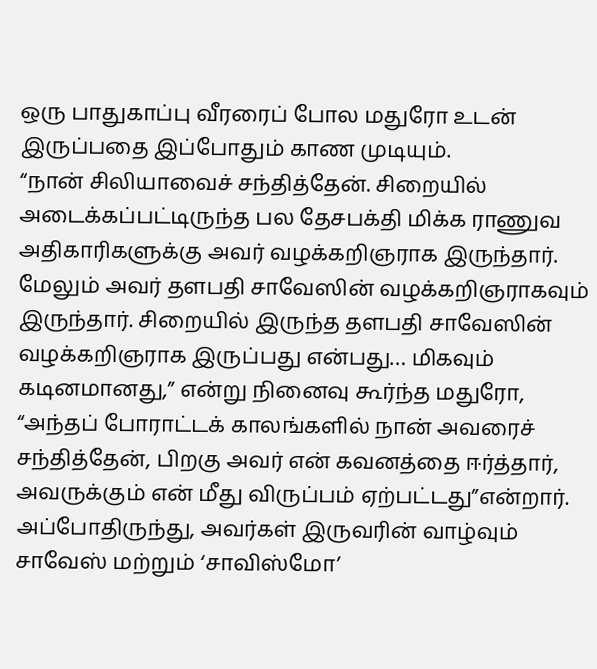ஒரு பாதுகாப்பு வீரரைப் போல மதுரோ உடன் இருப்பதை இப்போதும் காண முடியும்.
“நான் சிலியாவைச் சந்தித்தேன். சிறையில் அடைக்கப்பட்டிருந்த பல தேசபக்தி மிக்க ராணுவ அதிகாரிகளுக்கு அவர் வழக்கறிஞராக இருந்தார். மேலும் அவர் தளபதி சாவேஸின் வழக்கறிஞராகவும் இருந்தார். சிறையில் இருந்த தளபதி சாவேஸின் வழக்கறிஞராக இருப்பது என்பது… மிகவும் கடினமானது,” என்று நினைவு கூர்ந்த மதுரோ, “அந்தப் போராட்டக் காலங்களில் நான் அவரைச் சந்தித்தேன், பிறகு அவர் என் கவனத்தை ஈர்த்தார், அவருக்கும் என் மீது விருப்பம் ஏற்பட்டது”என்றார்.
அப்போதிருந்து, அவர்கள் இருவரின் வாழ்வும் சாவேஸ் மற்றும் ‘சாவிஸ்மோ’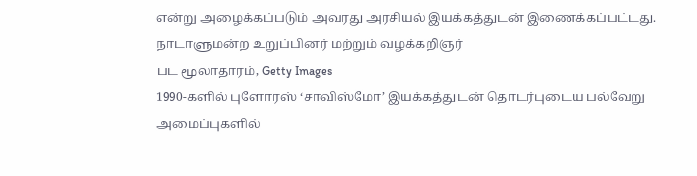என்று அழைக்கப்படும் அவரது அரசியல் இயக்கத்துடன் இணைக்கப்பட்டது.
நாடாளுமன்ற உறுப்பினர் மற்றும் வழக்கறிஞர்
பட மூலாதாரம், Getty Images
1990-களில் புளோரஸ் ‘சாவிஸ்மோ’ இயக்கத்துடன் தொடர்புடைய பல்வேறு அமைப்புகளில்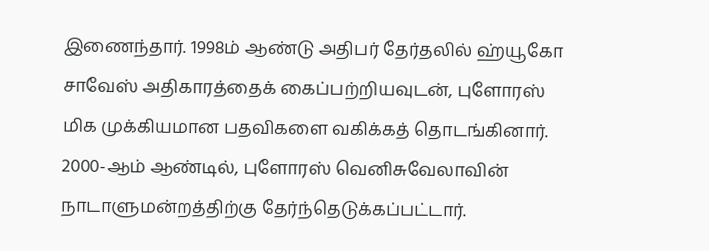இணைந்தார். 1998ம் ஆண்டு அதிபர் தேர்தலில் ஹ்யூகோ சாவேஸ் அதிகாரத்தைக் கைப்பற்றியவுடன், புளோரஸ் மிக முக்கியமான பதவிகளை வகிக்கத் தொடங்கினார்.
2000-ஆம் ஆண்டில், புளோரஸ் வெனிசுவேலாவின் நாடாளுமன்றத்திற்கு தேர்ந்தெடுக்கப்பட்டார்.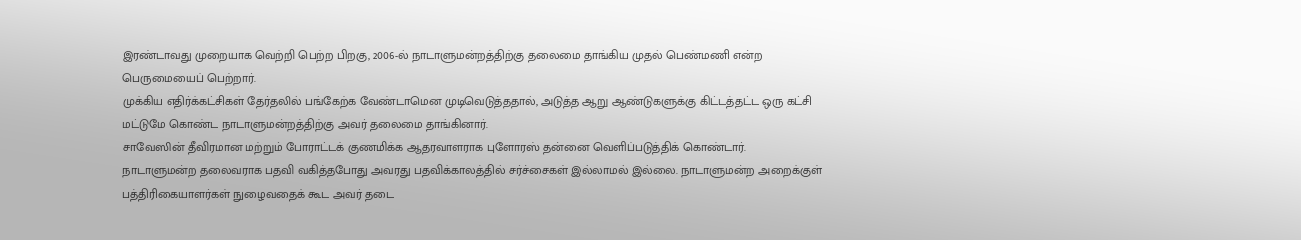இரண்டாவது முறையாக வெற்றி பெற்ற பிறகு, 2006-ல் நாடாளுமன்றத்திற்கு தலைமை தாங்கிய முதல் பெண்மணி என்ற பெருமையைப் பெற்றார்.
முக்கிய எதிர்க்கட்சிகள் தேர்தலில் பங்கேற்க வேண்டாமென முடிவெடுத்ததால், அடுத்த ஆறு ஆண்டுகளுக்கு கிட்டத்தட்ட ஒரு கட்சி மட்டுமே கொண்ட நாடாளுமன்றத்திற்கு அவர் தலைமை தாங்கினார்.
சாவேஸின் தீவிரமான மற்றும் போராட்டக் குணமிக்க ஆதரவாளராக புளோரஸ் தன்னை வெளிப்படுத்திக் கொண்டார்.
நாடாளுமன்ற தலைவராக பதவி வகித்தபோது அவரது பதவிக்காலத்தில் சர்ச்சைகள் இல்லாமல் இல்லை. நாடாளுமன்ற அறைக்குள் பத்திரிகையாளர்கள் நுழைவதைக் கூட அவர் தடை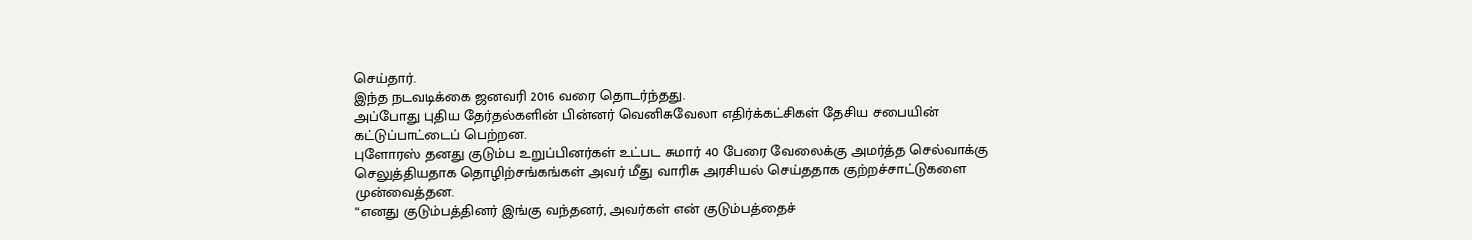செய்தார்.
இந்த நடவடிக்கை ஜனவரி 2016 வரை தொடர்ந்தது.
அப்போது புதிய தேர்தல்களின் பின்னர் வெனிசுவேலா எதிர்க்கட்சிகள் தேசிய சபையின் கட்டுப்பாட்டைப் பெற்றன.
புளோரஸ் தனது குடும்ப உறுப்பினர்கள் உட்பட சுமார் 40 பேரை வேலைக்கு அமர்த்த செல்வாக்கு செலுத்தியதாக தொழிற்சங்கங்கள் அவர் மீது வாரிசு அரசியல் செய்ததாக குற்றச்சாட்டுகளை முன்வைத்தன.
“எனது குடும்பத்தினர் இங்கு வந்தனர், அவர்கள் என் குடும்பத்தைச்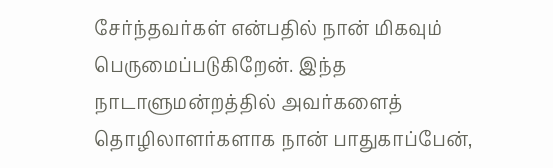சேர்ந்தவர்கள் என்பதில் நான் மிகவும் பெருமைப்படுகிறேன். இந்த நாடாளுமன்றத்தில் அவர்களைத் தொழிலாளர்களாக நான் பாதுகாப்பேன்,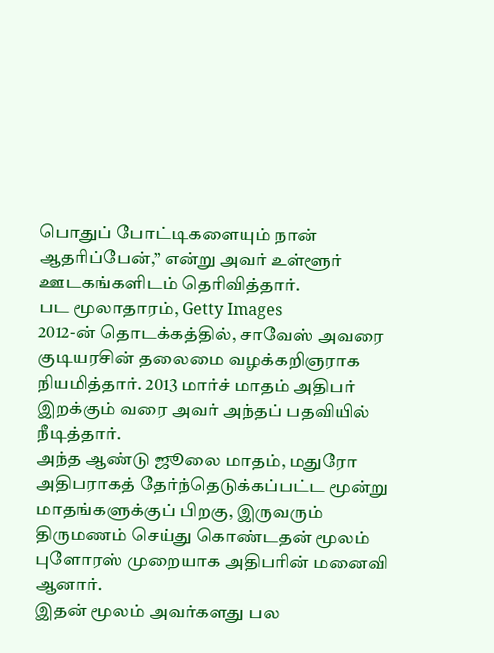பொதுப் போட்டிகளையும் நான் ஆதரிப்பேன்,” என்று அவர் உள்ளூர் ஊடகங்களிடம் தெரிவித்தார்.
பட மூலாதாரம், Getty Images
2012-ன் தொடக்கத்தில், சாவேஸ் அவரை குடியரசின் தலைமை வழக்கறிஞராக நியமித்தார். 2013 மார்ச் மாதம் அதிபர் இறக்கும் வரை அவர் அந்தப் பதவியில் நீடித்தார்.
அந்த ஆண்டு ஜூலை மாதம், மதுரோ அதிபராகத் தேர்ந்தெடுக்கப்பட்ட மூன்று மாதங்களுக்குப் பிறகு, இருவரும் திருமணம் செய்து கொண்டதன் மூலம் புளோரஸ் முறையாக அதிபரின் மனைவி ஆனார்.
இதன் மூலம் அவர்களது பல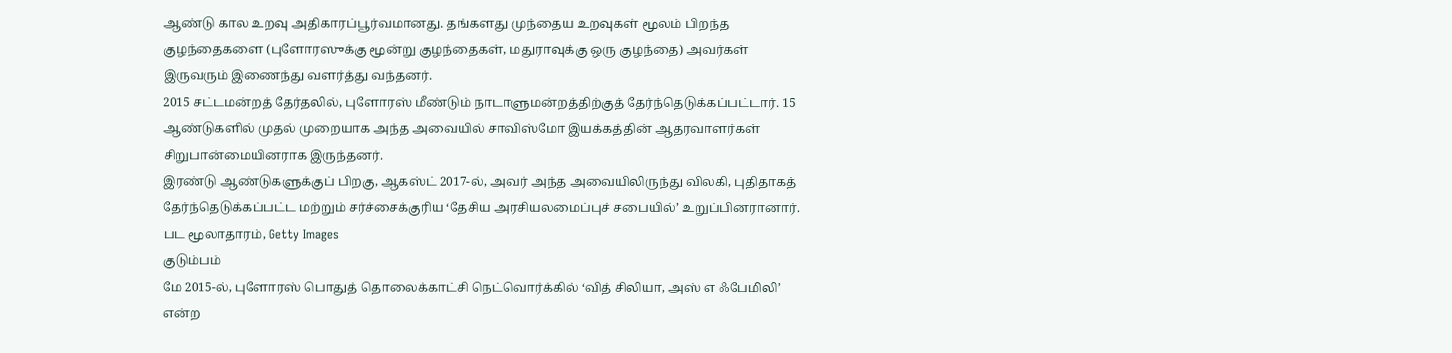ஆண்டு கால உறவு அதிகாரப்பூர்வமானது. தங்களது முந்தைய உறவுகள் மூலம் பிறந்த குழந்தைகளை (புளோரஸுக்கு மூன்று குழந்தைகள், மதுராவுக்கு ஒரு குழந்தை) அவர்கள் இருவரும் இணைந்து வளர்த்து வந்தனர்.
2015 சட்டமன்றத் தேர்தலில், புளோரஸ் மீண்டும் நாடாளுமன்றத்திற்குத் தேர்ந்தெடுக்கப்பட்டார். 15 ஆண்டுகளில் முதல் முறையாக அந்த அவையில் சாவிஸ்மோ இயக்கத்தின் ஆதரவாளர்கள் சிறுபான்மையினராக இருந்தனர்.
இரண்டு ஆண்டுகளுக்குப் பிறகு, ஆகஸ்ட் 2017-ல், அவர் அந்த அவையிலிருந்து விலகி, புதிதாகத் தேர்ந்தெடுக்கப்பட்ட மற்றும் சர்ச்சைக்குரிய ‘தேசிய அரசியலமைப்புச் சபையில்’ உறுப்பினரானார்.
பட மூலாதாரம், Getty Images
குடும்பம்
மே 2015-ல், புளோரஸ் பொதுத் தொலைக்காட்சி நெட்வொர்க்கில் ‘வித் சிலியா, அஸ் எ ஃபேமிலி’ என்ற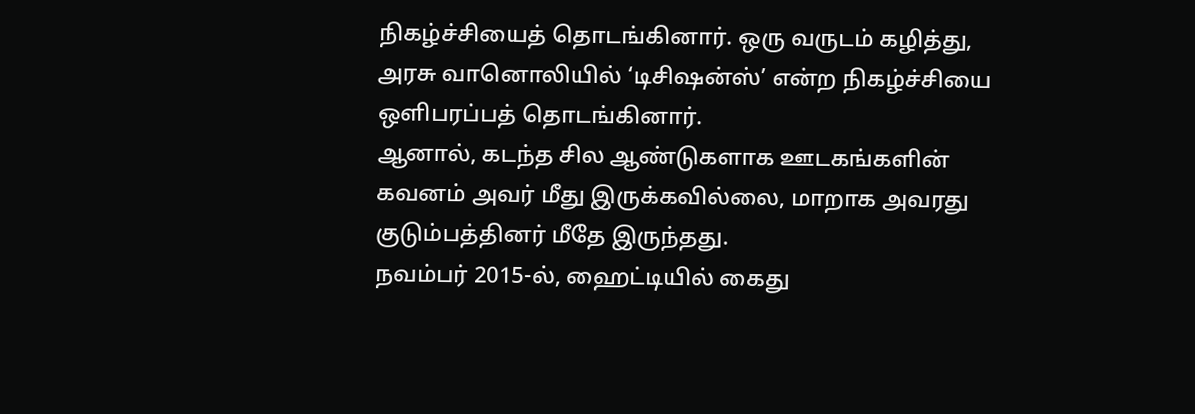நிகழ்ச்சியைத் தொடங்கினார். ஒரு வருடம் கழித்து, அரசு வானொலியில் ‘டிசிஷன்ஸ்’ என்ற நிகழ்ச்சியை ஒளிபரப்பத் தொடங்கினார்.
ஆனால், கடந்த சில ஆண்டுகளாக ஊடகங்களின் கவனம் அவர் மீது இருக்கவில்லை, மாறாக அவரது குடும்பத்தினர் மீதே இருந்தது.
நவம்பர் 2015-ல், ஹைட்டியில் கைது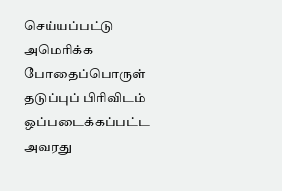செய்யப்பட்டு அமெரிக்க போதைப்பொருள் தடுப்புப் பிரிவிடம் ஒப்படைக்கப்பட்ட அவரது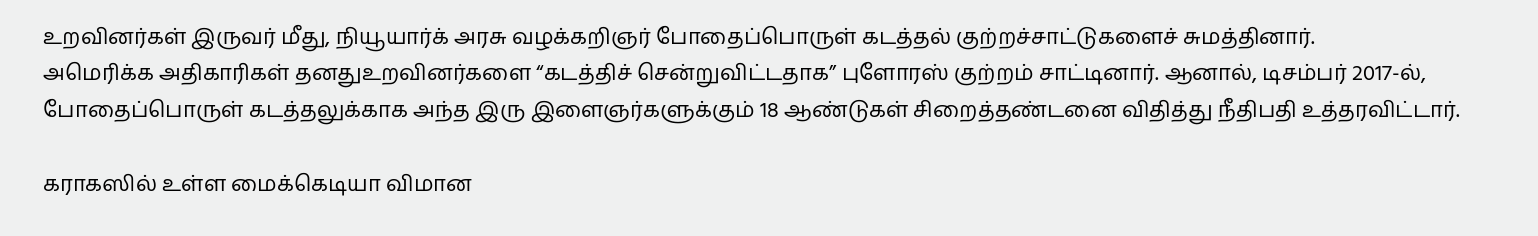உறவினர்கள் இருவர் மீது, நியூயார்க் அரசு வழக்கறிஞர் போதைப்பொருள் கடத்தல் குற்றச்சாட்டுகளைச் சுமத்தினார்.
அமெரிக்க அதிகாரிகள் தனதுஉறவினர்களை “கடத்திச் சென்றுவிட்டதாக” புளோரஸ் குற்றம் சாட்டினார். ஆனால், டிசம்பர் 2017-ல், போதைப்பொருள் கடத்தலுக்காக அந்த இரு இளைஞர்களுக்கும் 18 ஆண்டுகள் சிறைத்தண்டனை விதித்து நீதிபதி உத்தரவிட்டார்.

கராகஸில் உள்ள மைக்கெடியா விமான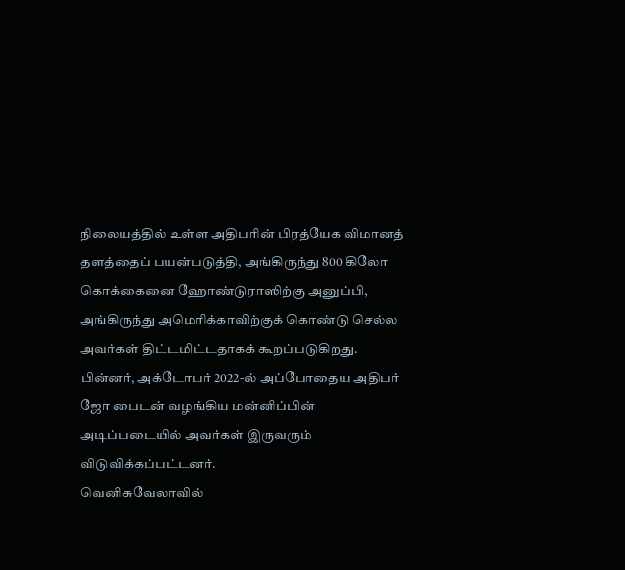நிலையத்தில் உள்ள அதிபரின் பிரத்யேக விமானத் தளத்தைப் பயன்படுத்தி, அங்கிருந்து 800 கிலோ கொக்கைனை ஹோண்டுராஸிற்கு அனுப்பி, அங்கிருந்து அமெரிக்காவிற்குக் கொண்டு செல்ல அவர்கள் திட்டமிட்டதாகக் கூறப்படுகிறது.
பின்னர், அக்டோபர் 2022-ல் அப்போதைய அதிபர் ஜோ பைடன் வழங்கிய மன்னிப்பின் அடிப்படையில் அவர்கள் இருவரும் விடுவிக்கப்பட்டனர்.
வெனிசுவேலாவில்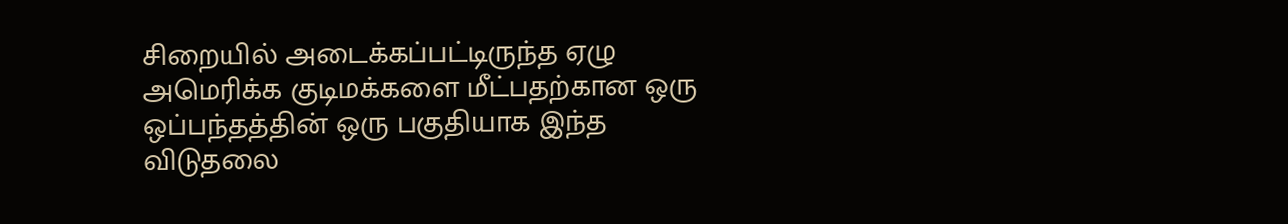சிறையில் அடைக்கப்பட்டிருந்த ஏழு அமெரிக்க குடிமக்களை மீட்பதற்கான ஒரு ஒப்பந்தத்தின் ஒரு பகுதியாக இந்த விடுதலை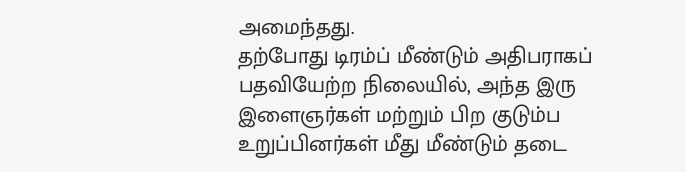அமைந்தது.
தற்போது டிரம்ப் மீண்டும் அதிபராகப் பதவியேற்ற நிலையில், அந்த இரு இளைஞர்கள் மற்றும் பிற குடும்ப உறுப்பினர்கள் மீது மீண்டும் தடை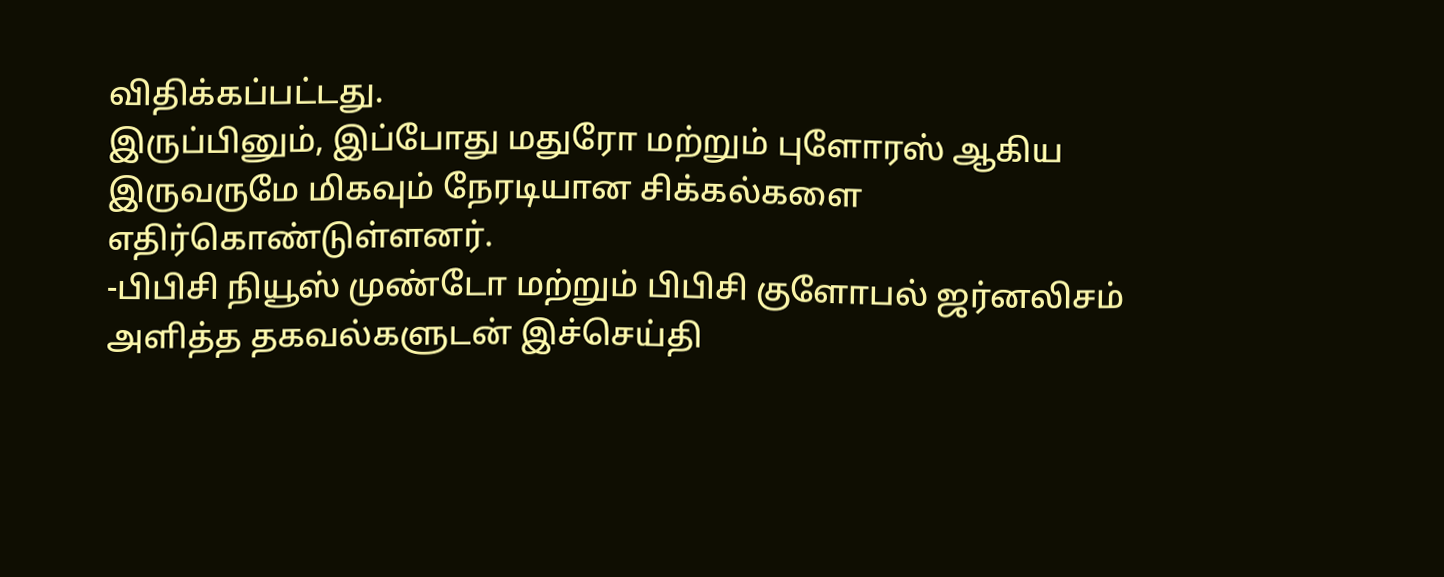விதிக்கப்பட்டது.
இருப்பினும், இப்போது மதுரோ மற்றும் புளோரஸ் ஆகிய இருவருமே மிகவும் நேரடியான சிக்கல்களை எதிர்கொண்டுள்ளனர்.
-பிபிசி நியூஸ் முண்டோ மற்றும் பிபிசி குளோபல் ஜர்னலிசம் அளித்த தகவல்களுடன் இச்செய்தி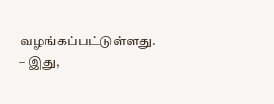வழங்கப்பட்டுள்ளது.
– இது,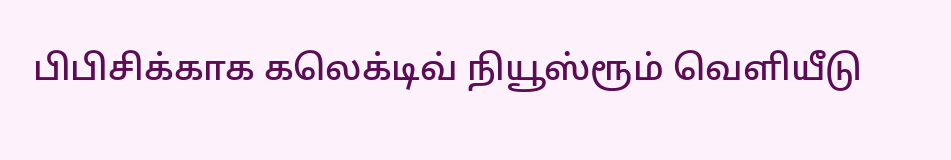பிபிசிக்காக கலெக்டிவ் நியூஸ்ரூம் வெளியீடு